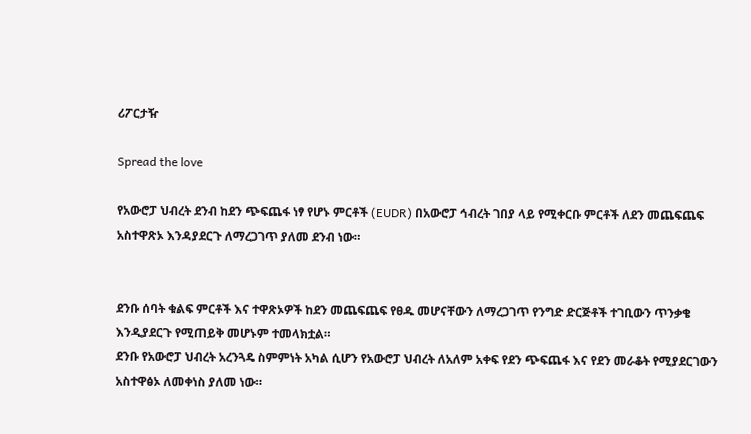ሪፖርታዥ

Spread the love

የአውሮፓ ህብረት ደንብ ከደን ጭፍጨፋ ነፃ የሆኑ ምርቶች (EUDR) በአውሮፓ ኅብረት ገበያ ላይ የሚቀርቡ ምርቶች ለደን መጨፍጨፍ አስተዋጽኦ እንዳያደርጉ ለማረጋገጥ ያለመ ደንብ ነው።


ደንቡ ሰባት ቁልፍ ምርቶች እና ተዋጽኦዎች ከደን መጨፍጨፍ የፀዱ መሆናቸውን ለማረጋገጥ የንግድ ድርጅቶች ተገቢውን ጥንቃቄ እንዲያደርጉ የሚጠይቅ መሆኑም ተመላክቷል።
ደንቡ የአውሮፓ ህብረት አረንጓዴ ስምምነት አካል ሲሆን የአውሮፓ ህብረት ለአለም አቀፍ የደን ጭፍጨፋ እና የደን መራቆት የሚያደርገውን አስተዋፅኦ ለመቀነስ ያለመ ነው።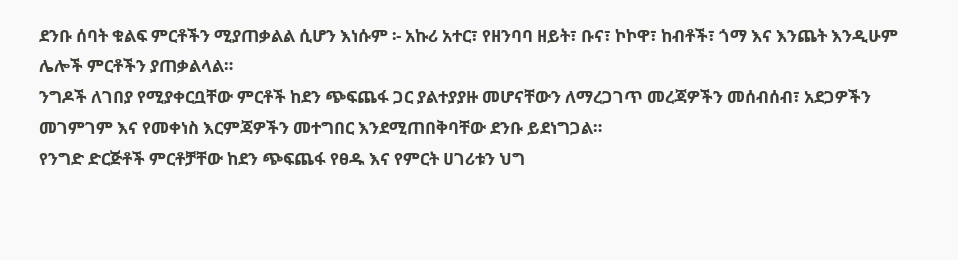ደንቡ ሰባት ቁልፍ ምርቶችን ሚያጠቃልል ሲሆን እነሱም ፡- አኩሪ አተር፣ የዘንባባ ዘይት፣ ቡና፣ ኮኮዋ፣ ከብቶች፣ ጎማ እና እንጨት እንዲሁም ሌሎች ምርቶችን ያጠቃልላል።
ንግዶች ለገበያ የሚያቀርቧቸው ምርቶች ከደን ጭፍጨፋ ጋር ያልተያያዙ መሆናቸውን ለማረጋገጥ መረጃዎችን መሰብሰብ፣ አደጋዎችን መገምገም እና የመቀነስ እርምጃዎችን መተግበር እንደሚጠበቅባቸው ደንቡ ይደነግጋል።
የንግድ ድርጅቶች ምርቶቻቸው ከደን ጭፍጨፋ የፀዱ እና የምርት ሀገሪቱን ህግ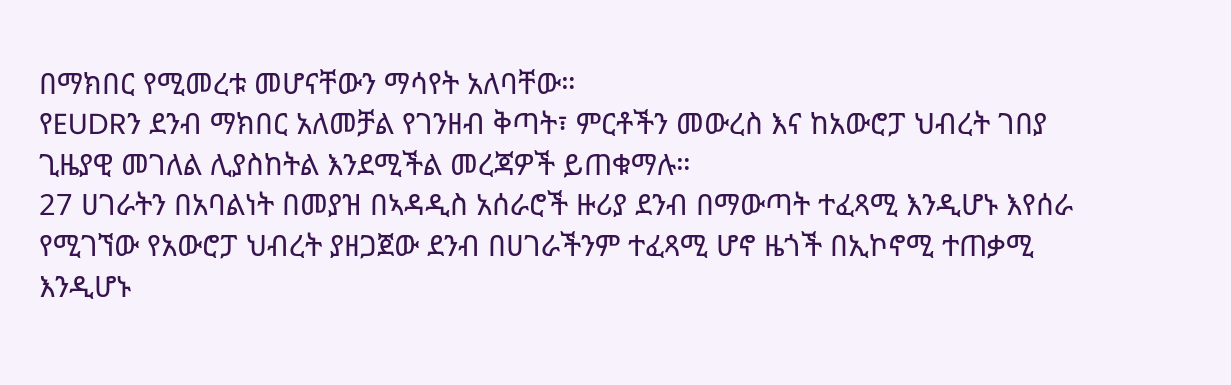በማክበር የሚመረቱ መሆናቸውን ማሳየት አለባቸው።
የEUDRን ደንብ ማክበር አለመቻል የገንዘብ ቅጣት፣ ምርቶችን መውረስ እና ከአውሮፓ ህብረት ገበያ ጊዜያዊ መገለል ሊያስከትል እንደሚችል መረጃዎች ይጠቁማሉ።
27 ሀገራትን በአባልነት በመያዝ በኣዳዲስ አሰራሮች ዙሪያ ደንብ በማውጣት ተፈጻሚ እንዲሆኑ እየሰራ የሚገኘው የአውሮፓ ህብረት ያዘጋጀው ደንብ በሀገራችንም ተፈጻሚ ሆኖ ዜጎች በኢኮኖሚ ተጠቃሚ እንዲሆኑ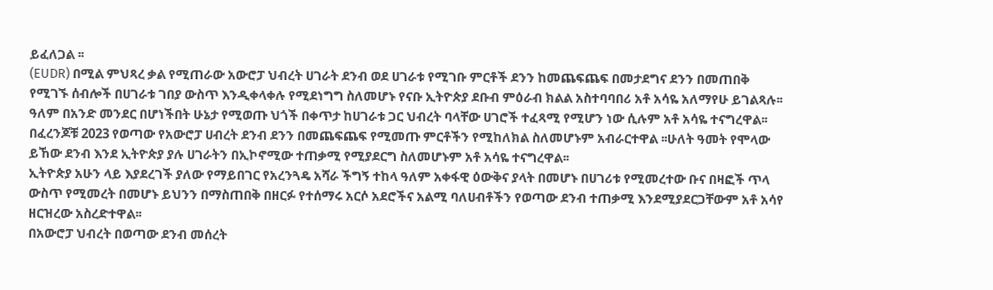ይፈለጋል ፡፡
(EUDR) በሚል ምህጻረ ቃል የሚጠራው አውሮፓ ህብረት ሀገራት ደንብ ወደ ሀገራቱ የሚገቡ ምርቶች ደንን ከመጨፍጨፍ በመታደግና ደንን በመጠበቅ የሚገኙ ሰብሎች በሀገራቱ ገበያ ውስጥ እንዲቀላቀሉ የሚደነግግ ስለመሆኑ የናቡ ኢትዮጵያ ደቡብ ምዕራብ ክልል አስተባባበሪ አቶ አሳዬ አለማየሁ ይገልጻሉ፡፡
ዓለም በአንድ መንደር በሆነችበት ሁኔታ የሚወጡ ህጎች በቀጥታ ከሀገራቱ ጋር ህብረት ባላቸው ሀገሮች ተፈጻሚ የሚሆን ነው ሲሉም አቶ አሳዬ ተናግረዋል፡፡
በፈረንጆቹ 2023 የወጣው የአውሮፓ ሀብረት ደንብ ደንን በመጨፍጨፍ የሚመጡ ምርቶችን የሚከለክል ስለመሆኑም አብራርተዋል ፡፡ሁለት ዓመት የሞላው ይኸው ደንብ እንደ ኢትዮጵያ ያሉ ሀገራትን በኢኮኖሚው ተጠቃሚ የሚያደርግ ስለመሆኑም አቶ አሳዬ ተናግረዋል፡፡
ኢትዮጵያ አሁን ላይ እያደረገች ያለው የማይበገር የአረንጓዴ አሻራ ችግኝ ተከላ ዓለም አቀፋዊ ዕውቅና ያላት በመሆኑ በሀገሪቱ የሚመረተው ቡና በዛፎች ጥላ ውስጥ የሚመረት በመሆኑ ይህንን በማስጠበቅ በዘርፉ የተሰማሩ አርሶ አደሮችና አልሚ ባለሀብቶችን የወጣው ደንብ ተጠቃሚ እንደሚያደርጋቸውም አቶ አሳየ ዘርዝረው አስረድተዋል፡፡
በአውሮፓ ህብረት በወጣው ደንብ መሰረት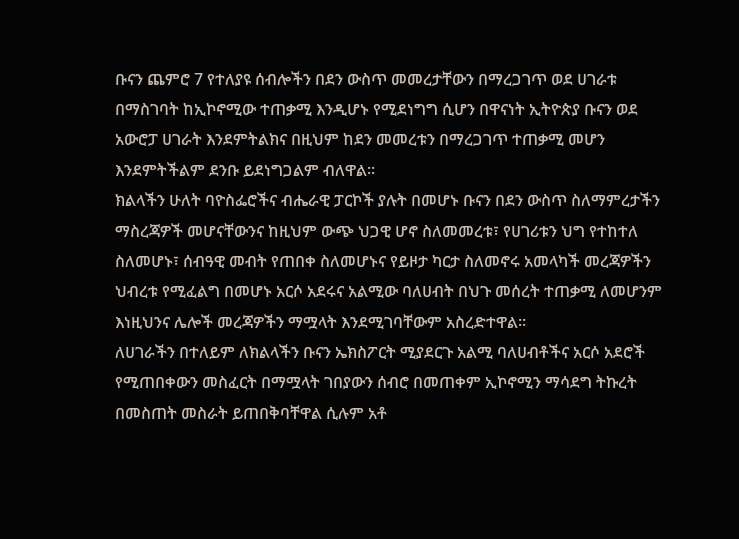ቡናን ጨምሮ 7 የተለያዩ ሰብሎችን በደን ውስጥ መመረታቸውን በማረጋገጥ ወደ ሀገራቱ በማስገባት ከኢኮኖሚው ተጠቃሚ እንዲሆኑ የሚደነግግ ሲሆን በዋናነት ኢትዮጵያ ቡናን ወደ አውሮፓ ሀገራት እንደምትልክና በዚህም ከደን መመረቱን በማረጋገጥ ተጠቃሚ መሆን እንደምትችልም ደንቡ ይደነግጋልም ብለዋል፡፡
ክልላችን ሁለት ባዮስፌሮችና ብሔራዊ ፓርኮች ያሉት በመሆኑ ቡናን በደን ውስጥ ስለማምረታችን ማስረጃዎች መሆናቸውንና ከዚህም ውጭ ህጋዊ ሆኖ ስለመመረቱ፣ የሀገሪቱን ህግ የተከተለ ስለመሆኑ፣ ሰብዓዊ መብት የጠበቀ ስለመሆኑና የይዞታ ካርታ ስለመኖሩ አመላካች መረጃዎችን ህብረቱ የሚፈልግ በመሆኑ አርሶ አደሩና አልሚው ባለሀብት በህጉ መሰረት ተጠቃሚ ለመሆንም እነዚህንና ሌሎች መረጃዎችን ማሟላት እንደሚገባቸውም አስረድተዋል፡፡
ለሀገራችን በተለይም ለክልላችን ቡናን ኤክስፖርት ሚያደርጉ አልሚ ባለሀብቶችና አርሶ አደሮች የሚጠበቀውን መስፈርት በማሟላት ገበያውን ሰብሮ በመጠቀም ኢኮኖሚን ማሳደግ ትኩረት በመስጠት መስራት ይጠበቅባቸዋል ሲሉም አቶ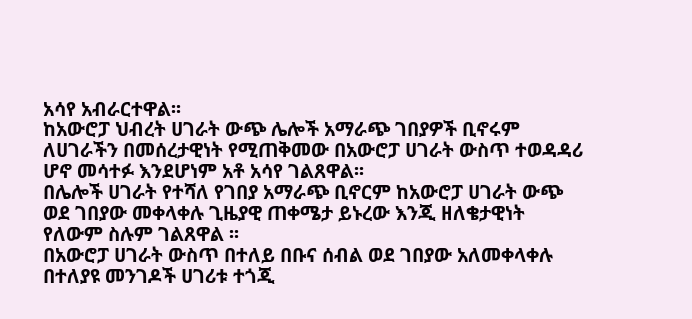አሳየ አብራርተዋል፡፡
ከአውሮፓ ህብረት ሀገራት ውጭ ሌሎች አማራጭ ገበያዎች ቢኖሩም ለሀገራችን በመሰረታዊነት የሚጠቅመው በአውሮፓ ሀገራት ውስጥ ተወዳዳሪ ሆኖ መሳተፉ እንደሆነም አቶ አሳየ ገልጸዋል፡፡
በሌሎች ሀገራት የተሻለ የገበያ አማራጭ ቢኖርም ከአውሮፓ ሀገራት ውጭ ወደ ገበያው መቀላቀሉ ጊዜያዊ ጠቀሜታ ይኑረው እንጂ ዘለቄታዊነት የለውም ስሉም ገልጸዋል ፡፡
በአውሮፓ ሀገራት ውስጥ በተለይ በቡና ሰብል ወደ ገበያው አለመቀላቀሉ በተለያዩ መንገዶች ሀገሪቱ ተጎጂ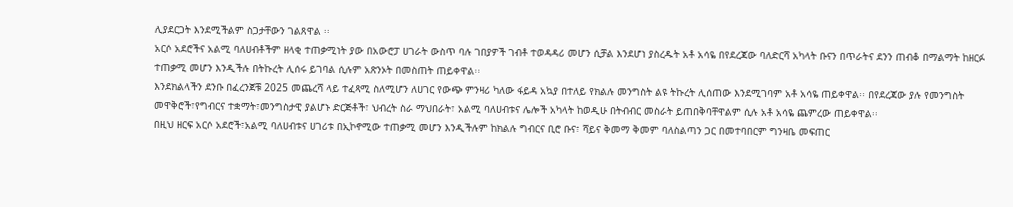ሊያደርጋት እንደሚችልም ስጋታቸውን ገልጸዋል ፡፡
አርሶ አደሮችና አልሚ ባለሀብቶችም ዘላቂ ተጠቃሚነት ያው በአውሮፓ ሀገራት ውስጥ ባሉ ገበያዎች ገብቶ ተወዳዳሪ መሆን ሲቻል እንደሆነ ያስረዱት አቶ አሳዬ በየደረጃው ባለድርሻ አካላት ቡናን በጥራትና ደንን ጠብቆ በማልማት ከዘርፉ ተጠቃሚ መሆን እንዲችሉ በትኩረት ሊሰሩ ይገባል ሲሉም አጽንኦት በመስጠት ጠይቀዋል፡፡
እንደክልላችን ደንቡ በፈረንጀቹ 2025 መጨረሻ ላይ ተፈጻሚ ስለሚሆን ለሀገር የውጭ ምንዛሪ ካለው ፋይዳ አኳያ በተለይ የክልሉ መንግስት ልዩ ትኩረት ሊሰጠው እንደሚገባም አቶ አሳዬ ጠይቀዋል፡፡ በየደረጃው ያሉ የመንግስት መዋቅሮች፣የግብርና ተቋማት፣መንግስታዊ ያልሆኑ ድርጅቶች፣ ህብረት ስራ ማህበራት፣ አልሚ ባለሀብቱና ሌሎች አካላት ከወዲሁ በትብብር መስራት ይጠበቅባቸዋልም ሲሉ አቶ አሳዬ ጨምረው ጠይቀዋል፡፡
በዚህ ዘርፍ አርሶ አደሮች፣አልሚ ባለሀብቱና ሀገሪቱ በኢኮኖሚው ተጠቃሚ መሆን እንዲችሉም ከክልሉ ግብርና ቢሮ ቡና፣ ሻይና ቅመማ ቅመም ባለስልጣን ጋር በመተባበርም ግንዛቤ መፍጠር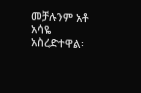መቻሉንም አቶ አሳዬ አስረድተዋል፡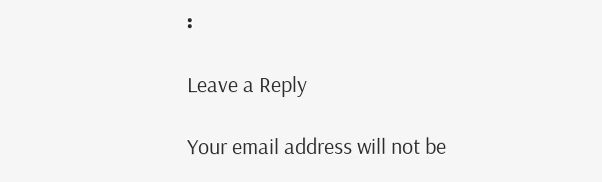፡

Leave a Reply

Your email address will not be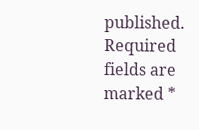published. Required fields are marked *